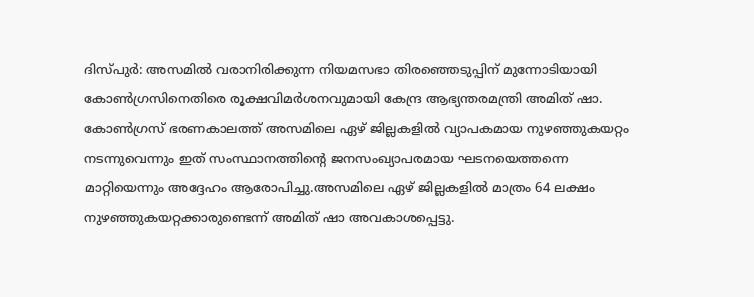ദിസ്പുർ: അസമിൽ വരാനിരിക്കുന്ന നിയമസഭാ തിരഞ്ഞെടുപ്പിന് മുന്നോടിയായി കോൺഗ്രസിനെതിരെ രൂക്ഷവിമർശനവുമായി കേന്ദ്ര ആഭ്യന്തരമന്ത്രി അമിത് ഷാ. കോൺഗ്രസ് ഭരണകാലത്ത് അസമിലെ ഏഴ് ജില്ലകളിൽ വ്യാപകമായ നുഴഞ്ഞുകയറ്റം നടന്നുവെന്നും ഇത് സംസ്ഥാനത്തിന്റെ ജനസംഖ്യാപരമായ ഘടനയെത്തന്നെ മാറ്റിയെന്നും അദ്ദേഹം ആരോപിച്ചു.അസമിലെ ഏഴ് ജില്ലകളിൽ മാത്രം 64 ലക്ഷം നുഴഞ്ഞുകയറ്റക്കാരുണ്ടെന്ന് അമിത് ഷാ അവകാശപ്പെട്ടു.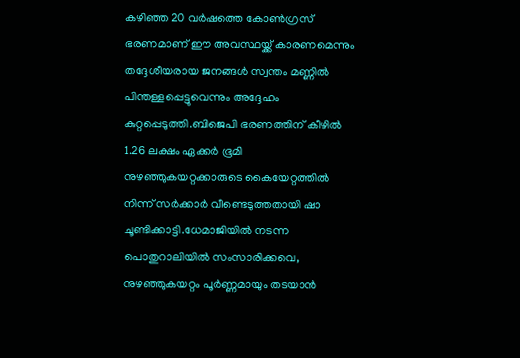കഴിഞ്ഞ 20 വർഷത്തെ കോൺഗ്രസ് ഭരണമാണ് ഈ അവസ്ഥയ്ക്ക് കാരണമെന്നും തദ്ദേശീയരായ ജനങ്ങൾ സ്വന്തം മണ്ണിൽ പിന്തള്ളപ്പെട്ടുവെന്നും അദ്ദേഹം കുറ്റപ്പെടുത്തി.ബിജെപി ഭരണത്തിന് കീഴിൽ 1.26 ലക്ഷം ഏക്കർ ഭൂമി നുഴഞ്ഞുകയറ്റക്കാരുടെ കൈയേറ്റത്തിൽ നിന്ന് സർക്കാർ വീണ്ടെടുത്തതായി ഷാ ചൂണ്ടിക്കാട്ടി.ധേമാജിയിൽ നടന്ന പൊതുറാലിയിൽ സംസാരിക്കവെ, നുഴഞ്ഞുകയറ്റം പൂർണ്ണമായും തടയാൻ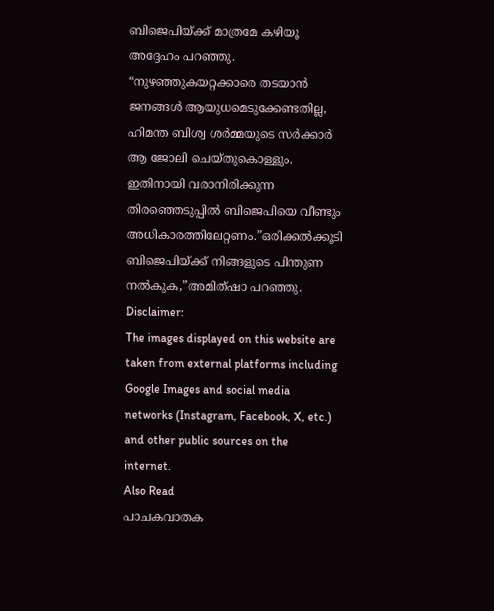ബിജെപിയ്ക്ക് മാത്രമേ കഴിയൂ അദ്ദേഹം പറഞ്ഞു.
“നുഴഞ്ഞുകയറ്റക്കാരെ തടയാൻ ജനങ്ങൾ ആയുധമെടുക്കേണ്ടതില്ല, ഹിമന്ത ബിശ്വ ശർമ്മയുടെ സർക്കാർ ആ ജോലി ചെയ്തുകൊള്ളും. ഇതിനായി വരാനിരിക്കുന്ന തിരഞ്ഞെടുപ്പിൽ ബിജെപിയെ വീണ്ടും അധികാരത്തിലേറ്റണം.”ഒരിക്കൽക്കൂടി ബിജെപിയ്ക്ക് നിങ്ങളുടെ പിന്തുണ നൽകുക,”അമിത്ഷാ പറഞ്ഞു.
Disclaimer:
The images displayed on this website are taken from external platforms including Google Images and social media networks (Instagram, Facebook, X, etc.) and other public sources on the internet.
Also Read
പാചകവാതക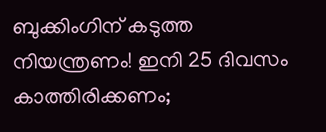ബുക്കിംഗിന് കടുത്ത നിയന്ത്രണം! ഇനി 25 ദിവസം കാത്തിരിക്കണം;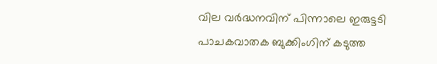വില വർദ്ധനവിന് പിന്നാലെ ഇരുട്ടടി
പാചകവാതക ബുക്കിംഗിന് കടുത്ത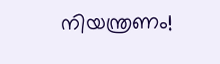നിയന്ത്രണം!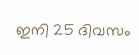ഇനി 25 ദിവസം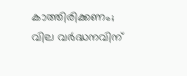കാത്തിരിക്കണം; വില വർദ്ധനവിന്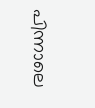പിന്നാലെ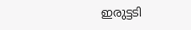ഇരുട്ടടി